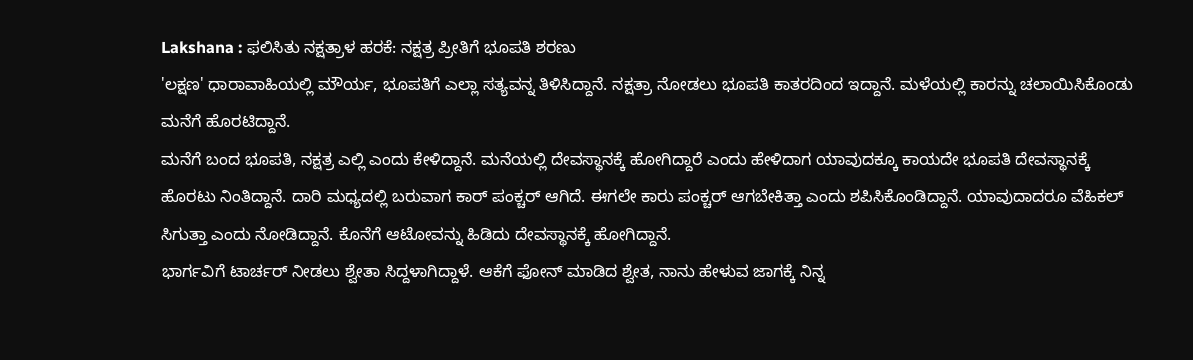Lakshana : ಫಲಿಸಿತು ನಕ್ಷತ್ರಾಳ ಹರಕೆ: ನಕ್ಷತ್ರ ಪ್ರೀತಿಗೆ ಭೂಪತಿ ಶರಣು
'ಲಕ್ಷಣ' ಧಾರಾವಾಹಿಯಲ್ಲಿ ಮೌರ್ಯ, ಭೂಪತಿಗೆ ಎಲ್ಲಾ ಸತ್ಯವನ್ನ ತಿಳಿಸಿದ್ದಾನೆ. ನಕ್ಷತ್ರಾ ನೋಡಲು ಭೂಪತಿ ಕಾತರದಿಂದ ಇದ್ದಾನೆ. ಮಳೆಯಲ್ಲಿ ಕಾರನ್ನು ಚಲಾಯಿಸಿಕೊಂಡು ಮನೆಗೆ ಹೊರಟಿದ್ದಾನೆ.
ಮನೆಗೆ ಬಂದ ಭೂಪತಿ, ನಕ್ಷತ್ರ ಎಲ್ಲಿ ಎಂದು ಕೇಳಿದ್ದಾನೆ. ಮನೆಯಲ್ಲಿ ದೇವಸ್ಥಾನಕ್ಕೆ ಹೋಗಿದ್ದಾರೆ ಎಂದು ಹೇಳಿದಾಗ ಯಾವುದಕ್ಕೂ ಕಾಯದೇ ಭೂಪತಿ ದೇವಸ್ಥಾನಕ್ಕೆ ಹೊರಟು ನಿಂತಿದ್ದಾನೆ. ದಾರಿ ಮಧ್ಯದಲ್ಲಿ ಬರುವಾಗ ಕಾರ್ ಪಂಕ್ಚರ್ ಆಗಿದೆ. ಈಗಲೇ ಕಾರು ಪಂಕ್ಚರ್ ಆಗಬೇಕಿತ್ತಾ ಎಂದು ಶಪಿಸಿಕೊಂಡಿದ್ದಾನೆ. ಯಾವುದಾದರೂ ವೆಹಿಕಲ್ ಸಿಗುತ್ತಾ ಎಂದು ನೋಡಿದ್ದಾನೆ. ಕೊನೆಗೆ ಆಟೋವನ್ನು ಹಿಡಿದು ದೇವಸ್ಥಾನಕ್ಕೆ ಹೋಗಿದ್ದಾನೆ.
ಭಾರ್ಗವಿಗೆ ಟಾರ್ಚರ್ ನೀಡಲು ಶ್ವೇತಾ ಸಿದ್ದಳಾಗಿದ್ದಾಳೆ. ಆಕೆಗೆ ಫೋನ್ ಮಾಡಿದ ಶ್ವೇತ, ನಾನು ಹೇಳುವ ಜಾಗಕ್ಕೆ ನಿನ್ನ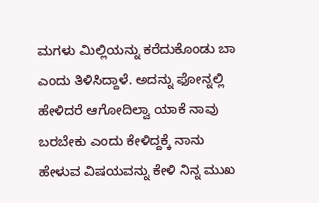ಮಗಳು ಮಿಲ್ಲಿಯನ್ನು ಕರೆದುಕೊಂಡು ಬಾ ಎಂದು ತಿಳಿಸಿದ್ದಾಳೆ. ಅದನ್ನು ಫೋನ್ನಲ್ಲಿ ಹೇಳಿದರೆ ಆಗೋದಿಲ್ವಾ ಯಾಕೆ ನಾವು ಬರಬೇಕು ಎಂದು ಕೇಳಿದ್ದಕ್ಕೆ ನಾನು ಹೇಳುವ ವಿಷಯವನ್ನು ಕೇಳಿ ನಿನ್ನ ಮುಖ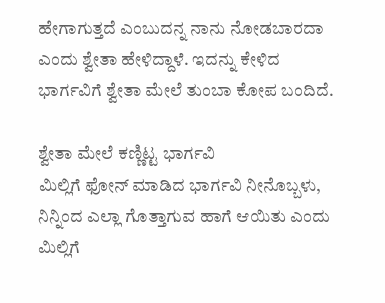ಹೇಗಾಗುತ್ತದೆ ಎಂಬುದನ್ನ ನಾನು ನೋಡಬಾರದಾ ಎಂದು ಶ್ವೇತಾ ಹೇಳಿದ್ದಾಳೆ. ಇದನ್ನು ಕೇಳಿದ ಭಾರ್ಗವಿಗೆ ಶ್ವೇತಾ ಮೇಲೆ ತುಂಬಾ ಕೋಪ ಬಂದಿದೆ.

ಶ್ವೇತಾ ಮೇಲೆ ಕಣ್ಣಿಟ್ಟ ಭಾರ್ಗವಿ
ಮಿಲ್ಲಿಗೆ ಫೋನ್ ಮಾಡಿದ ಭಾರ್ಗವಿ ನೀನೊಬ್ಬಳು, ನಿನ್ನಿಂದ ಎಲ್ಲಾ ಗೊತ್ತಾಗುವ ಹಾಗೆ ಆಯಿತು ಎಂದು ಮಿಲ್ಲಿಗೆ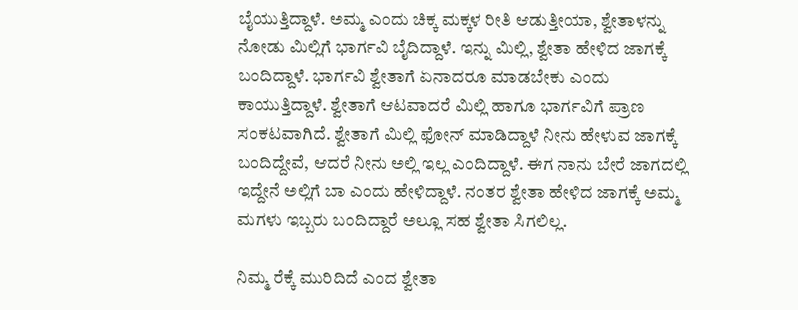ಬೈಯುತ್ತಿದ್ದಾಳೆ. ಅಮ್ಮ ಎಂದು ಚಿಕ್ಕ ಮಕ್ಕಳ ರೀತಿ ಆಡುತ್ತೀಯಾ, ಶ್ವೇತಾಳನ್ನು ನೋಡು ಮಿಲ್ಲಿಗೆ ಭಾರ್ಗವಿ ಬೈದಿದ್ದಾಳೆ. ಇನ್ನು ಮಿಲ್ಲಿ, ಶ್ವೇತಾ ಹೇಳಿದ ಜಾಗಕ್ಕೆ ಬಂದಿದ್ದಾಳೆ. ಭಾರ್ಗವಿ ಶ್ವೇತಾಗೆ ಏನಾದರೂ ಮಾಡಬೇಕು ಎಂದು ಕಾಯುತ್ತಿದ್ದಾಳೆ. ಶ್ವೇತಾಗೆ ಆಟವಾದರೆ ಮಿಲ್ಲಿ ಹಾಗೂ ಭಾರ್ಗವಿಗೆ ಪ್ರಾಣ ಸಂಕಟವಾಗಿದೆ. ಶ್ವೇತಾಗೆ ಮಿಲ್ಲಿ ಫೋನ್ ಮಾಡಿದ್ದಾಳೆ ನೀನು ಹೇಳುವ ಜಾಗಕ್ಕೆ ಬಂದಿದ್ದೇವೆ, ಆದರೆ ನೀನು ಅಲ್ಲಿ ಇಲ್ಲ ಎಂದಿದ್ದಾಳೆ. ಈಗ ನಾನು ಬೇರೆ ಜಾಗದಲ್ಲಿ ಇದ್ದೇನೆ ಅಲ್ಲಿಗೆ ಬಾ ಎಂದು ಹೇಳಿದ್ದಾಳೆ. ನಂತರ ಶ್ವೇತಾ ಹೇಳಿದ ಜಾಗಕ್ಕೆ ಅಮ್ಮ ಮಗಳು ಇಬ್ಬರು ಬಂದಿದ್ದಾರೆ ಅಲ್ಲೂ ಸಹ ಶ್ವೇತಾ ಸಿಗಲಿಲ್ಲ.

ನಿಮ್ಮ ರೆಕ್ಕೆ ಮುರಿದಿದೆ ಎಂದ ಶ್ವೇತಾ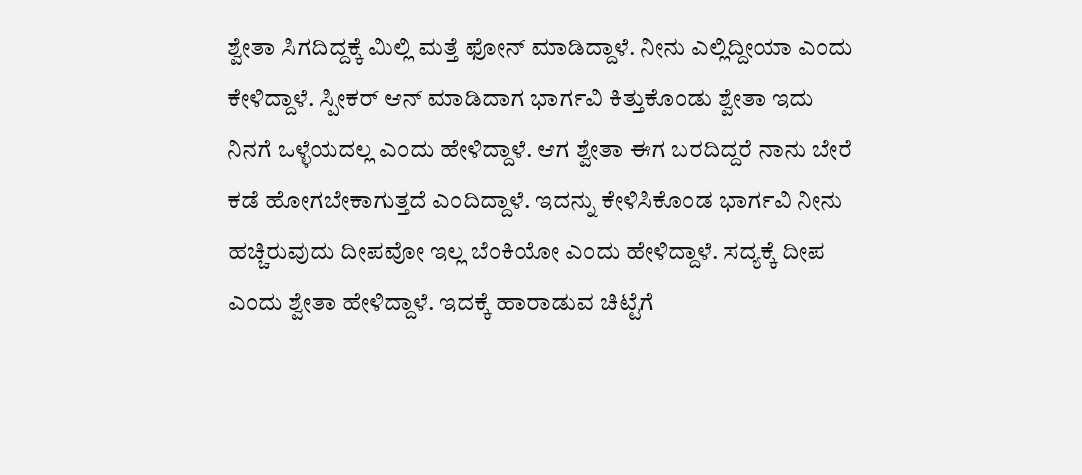ಶ್ವೇತಾ ಸಿಗದಿದ್ದಕ್ಕೆ ಮಿಲ್ಲಿ ಮತ್ತೆ ಫೋನ್ ಮಾಡಿದ್ದಾಳೆ. ನೀನು ಎಲ್ಲಿದ್ದೀಯಾ ಎಂದು ಕೇಳಿದ್ದಾಳೆ. ಸ್ಪೀಕರ್ ಆನ್ ಮಾಡಿದಾಗ ಭಾರ್ಗವಿ ಕಿತ್ತುಕೊಂಡು ಶ್ವೇತಾ ಇದು ನಿನಗೆ ಒಳ್ಳೆಯದಲ್ಲ ಎಂದು ಹೇಳಿದ್ದಾಳೆ. ಆಗ ಶ್ವೇತಾ ಈಗ ಬರದಿದ್ದರೆ ನಾನು ಬೇರೆ ಕಡೆ ಹೋಗಬೇಕಾಗುತ್ತದೆ ಎಂದಿದ್ದಾಳೆ. ಇದನ್ನು ಕೇಳಿಸಿಕೊಂಡ ಭಾರ್ಗವಿ ನೀನು ಹಚ್ಚಿರುವುದು ದೀಪವೋ ಇಲ್ಲ ಬೆಂಕಿಯೋ ಎಂದು ಹೇಳಿದ್ದಾಳೆ. ಸದ್ಯಕ್ಕೆ ದೀಪ ಎಂದು ಶ್ವೇತಾ ಹೇಳಿದ್ದಾಳೆ. ಇದಕ್ಕೆ ಹಾರಾಡುವ ಚಿಟ್ಟೆಗೆ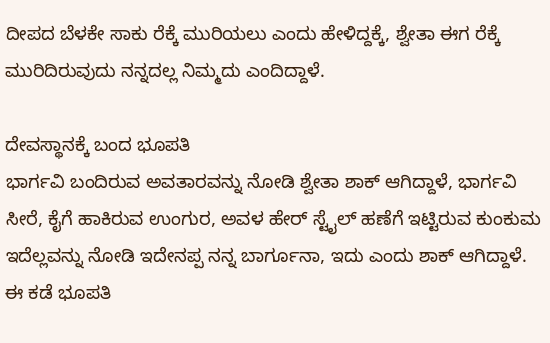ದೀಪದ ಬೆಳಕೇ ಸಾಕು ರೆಕ್ಕೆ ಮುರಿಯಲು ಎಂದು ಹೇಳಿದ್ದಕ್ಕೆ, ಶ್ವೇತಾ ಈಗ ರೆಕ್ಕೆ ಮುರಿದಿರುವುದು ನನ್ನದಲ್ಲ ನಿಮ್ಮದು ಎಂದಿದ್ದಾಳೆ.

ದೇವಸ್ಥಾನಕ್ಕೆ ಬಂದ ಭೂಪತಿ
ಭಾರ್ಗವಿ ಬಂದಿರುವ ಅವತಾರವನ್ನು ನೋಡಿ ಶ್ವೇತಾ ಶಾಕ್ ಆಗಿದ್ದಾಳೆ, ಭಾರ್ಗವಿ ಸೀರೆ, ಕೈಗೆ ಹಾಕಿರುವ ಉಂಗುರ, ಅವಳ ಹೇರ್ ಸ್ಟೈಲ್ ಹಣೆಗೆ ಇಟ್ಟಿರುವ ಕುಂಕುಮ ಇದೆಲ್ಲವನ್ನು ನೋಡಿ ಇದೇನಪ್ಪ ನನ್ನ ಬಾರ್ಗೂನಾ, ಇದು ಎಂದು ಶಾಕ್ ಆಗಿದ್ದಾಳೆ. ಈ ಕಡೆ ಭೂಪತಿ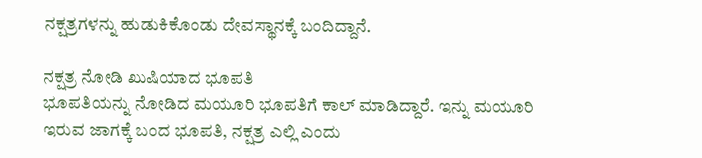ನಕ್ಷತ್ರಗಳನ್ನು ಹುಡುಕಿಕೊಂಡು ದೇವಸ್ಥಾನಕ್ಕೆ ಬಂದಿದ್ದಾನೆ.

ನಕ್ಷತ್ರ ನೋಡಿ ಖುಷಿಯಾದ ಭೂಪತಿ
ಭೂಪತಿಯನ್ನು ನೋಡಿದ ಮಯೂರಿ ಭೂಪತಿಗೆ ಕಾಲ್ ಮಾಡಿದ್ದಾರೆ. ಇನ್ನು ಮಯೂರಿ ಇರುವ ಜಾಗಕ್ಕೆ ಬಂದ ಭೂಪತಿ, ನಕ್ಷತ್ರ ಎಲ್ಲಿ ಎಂದು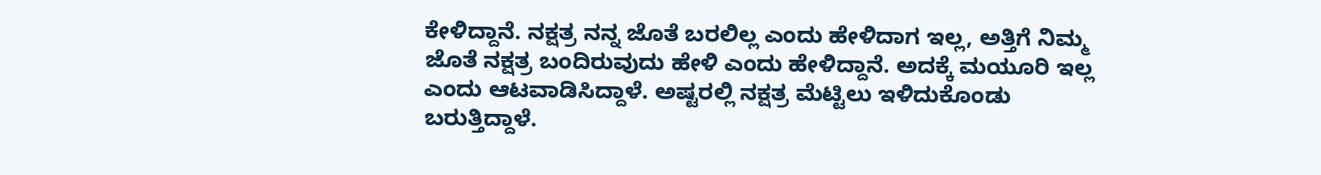ಕೇಳಿದ್ದಾನೆ. ನಕ್ಷತ್ರ ನನ್ನ ಜೊತೆ ಬರಲಿಲ್ಲ ಎಂದು ಹೇಳಿದಾಗ ಇಲ್ಲ, ಅತ್ತಿಗೆ ನಿಮ್ಮ ಜೊತೆ ನಕ್ಷತ್ರ ಬಂದಿರುವುದು ಹೇಳಿ ಎಂದು ಹೇಳಿದ್ದಾನೆ. ಅದಕ್ಕೆ ಮಯೂರಿ ಇಲ್ಲ ಎಂದು ಆಟವಾಡಿಸಿದ್ದಾಳೆ. ಅಷ್ಟರಲ್ಲಿ ನಕ್ಷತ್ರ ಮೆಟ್ಟಿಲು ಇಳಿದುಕೊಂಡು ಬರುತ್ತಿದ್ದಾಳೆ.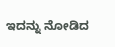ಇದನ್ನು ನೋಡಿದ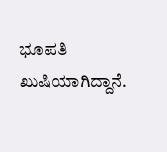ಭೂಪತಿ ಖುಷಿಯಾಗಿದ್ದಾನೆ.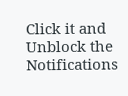Click it and Unblock the Notifications